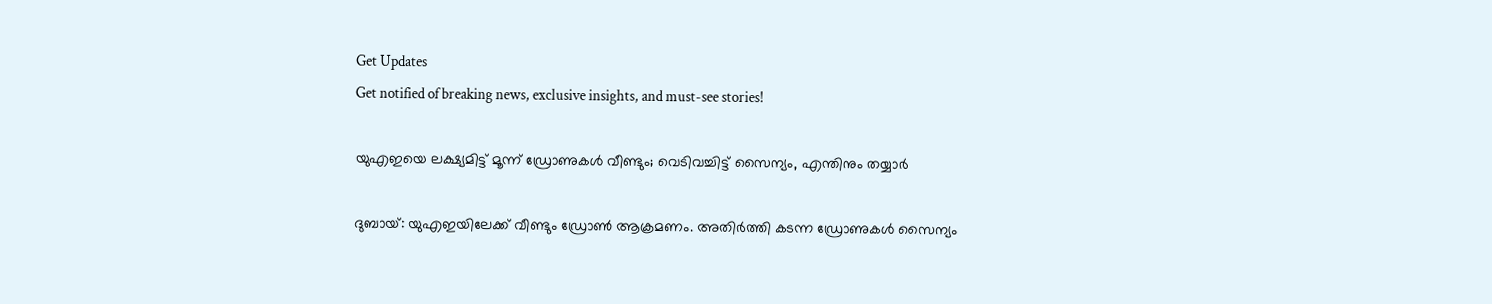Get Updates
Get notified of breaking news, exclusive insights, and must-see stories!

യുഎഇയെ ലക്ഷ്യമിട്ട് മൂന്ന് ഡ്രോണുകള്‍ വീണ്ടും; വെടിവച്ചിട്ട് സൈന്യം, എന്തിനും തയ്യാര്‍

ദുബായ്: യുഎഇയിലേക്ക് വീണ്ടും ഡ്രോണ്‍ ആക്രമണം. അതിര്‍ത്തി കടന്ന ഡ്രോണുകള്‍ സൈന്യം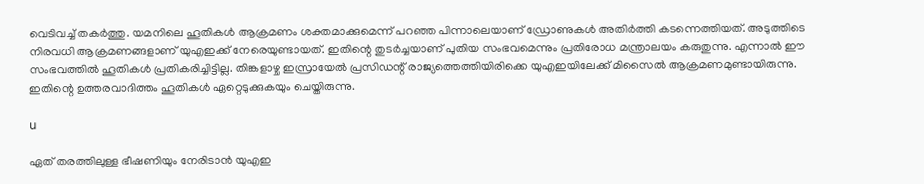വെടിവച്ച് തകര്‍ത്തു. യമനിലെ ഹൂതികള്‍ ആക്രമണം ശക്തമാക്കുമെന്ന് പറഞ്ഞ പിന്നാലെയാണ് ഡ്രോണുകള്‍ അതിര്‍ത്തി കടന്നെത്തിയത്. അടുത്തിടെ നിരവധി ആക്രമണങ്ങളാണ് യുഎഇക്ക് നേരെയുണ്ടായത്. ഇതിന്റെ തുടര്‍ച്ചയാണ് പുതിയ സംഭവമെന്നും പ്രതിരോധ മന്ത്രാലയം കരുതുന്നു. എന്നാല്‍ ഈ സംഭവത്തില്‍ ഹൂതികള്‍ പ്രതികരിച്ചിട്ടില്ല. തിങ്കളാഴ്ച ഇസ്രായേല്‍ പ്രസിഡന്റ് രാജ്യത്തെത്തിയിരിക്കെ യുഎഇയിലേക്ക് മിസൈല്‍ ആക്രമണമുണ്ടായിരുന്നു. ഇതിന്റെ ഉത്തരവാദിത്തം ഹൂതികള്‍ ഏറ്റെടുക്കുകയും ചെയ്തിരുന്നു.

u

ഏത് തരത്തിലുള്ള ഭീഷണിയും നേരിടാന്‍ യുഎഇ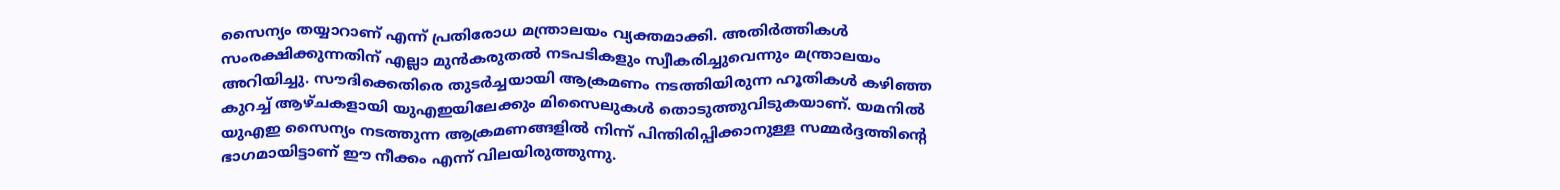സൈന്യം തയ്യാറാണ് എന്ന് പ്രതിരോധ മന്ത്രാലയം വ്യക്തമാക്കി. അതിര്‍ത്തികള്‍ സംരക്ഷിക്കുന്നതിന് എല്ലാ മുന്‍കരുതല്‍ നടപടികളും സ്വീകരിച്ചുവെന്നും മന്ത്രാലയം അറിയിച്ചു. സൗദിക്കെതിരെ തുടര്‍ച്ചയായി ആക്രമണം നടത്തിയിരുന്ന ഹൂതികള്‍ കഴിഞ്ഞ കുറച്ച് ആഴ്ചകളായി യുഎഇയിലേക്കും മിസൈലുകള്‍ തൊടുത്തുവിടുകയാണ്. യമനില്‍ യുഎഇ സൈന്യം നടത്തുന്ന ആക്രമണങ്ങളില്‍ നിന്ന് പിന്തിരിപ്പിക്കാനുള്ള സമ്മര്‍ദ്ദത്തിന്റെ ഭാഗമായിട്ടാണ് ഈ നീക്കം എന്ന് വിലയിരുത്തുന്നു.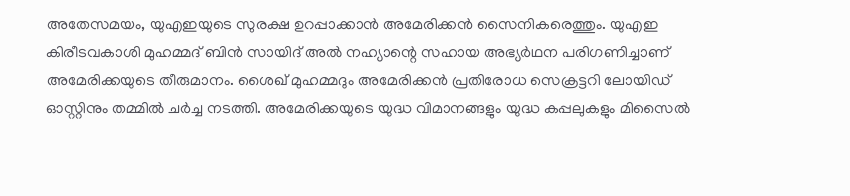അതേസമയം, യുഎഇയുടെ സുരക്ഷ ഉറപ്പാക്കാന്‍ അമേരിക്കന്‍ സൈനികരെത്തും. യുഎഇ കിരീടവകാശി മുഹമ്മദ് ബിന്‍ സായിദ് അല്‍ നഹ്യാന്റെ സഹായ അഭ്യര്‍ഥന പരിഗണിച്ചാണ് അമേരിക്കയുടെ തീരുമാനം. ശൈഖ് മുഹമ്മദും അമേരിക്കന്‍ പ്രതിരോധ സെക്രട്ടറി ലോയിഡ് ഓസ്റ്റിനും തമ്മില്‍ ചര്‍ച്ച നടത്തി. അമേരിക്കയുടെ യുദ്ധ വിമാനങ്ങളും യുദ്ധ കപ്പലുകളും മിസൈല്‍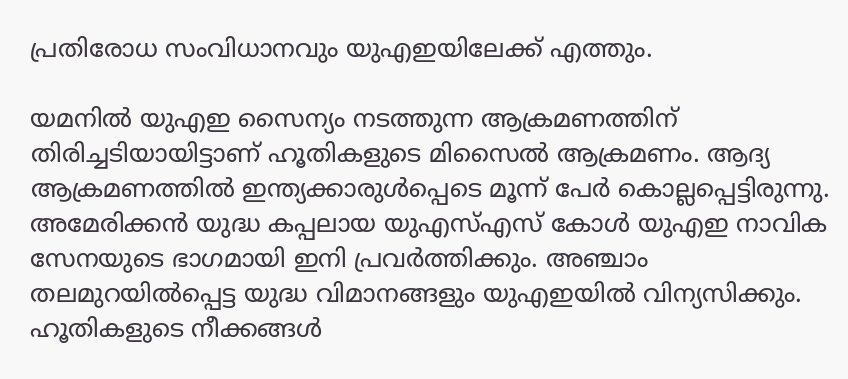പ്രതിരോധ സംവിധാനവും യുഎഇയിലേക്ക് എത്തും.

യമനില്‍ യുഎഇ സൈന്യം നടത്തുന്ന ആക്രമണത്തിന് തിരിച്ചടിയായിട്ടാണ് ഹൂതികളുടെ മിസൈല്‍ ആക്രമണം. ആദ്യ ആക്രമണത്തില്‍ ഇന്ത്യക്കാരുള്‍പ്പെടെ മൂന്ന് പേര്‍ കൊല്ലപ്പെട്ടിരുന്നു. അമേരിക്കന്‍ യുദ്ധ കപ്പലായ യുഎസ്എസ് കോള്‍ യുഎഇ നാവിക സേനയുടെ ഭാഗമായി ഇനി പ്രവര്‍ത്തിക്കും. അഞ്ചാം തലമുറയില്‍പ്പെട്ട യുദ്ധ വിമാനങ്ങളും യുഎഇയില്‍ വിന്യസിക്കും. ഹൂതികളുടെ നീക്കങ്ങള്‍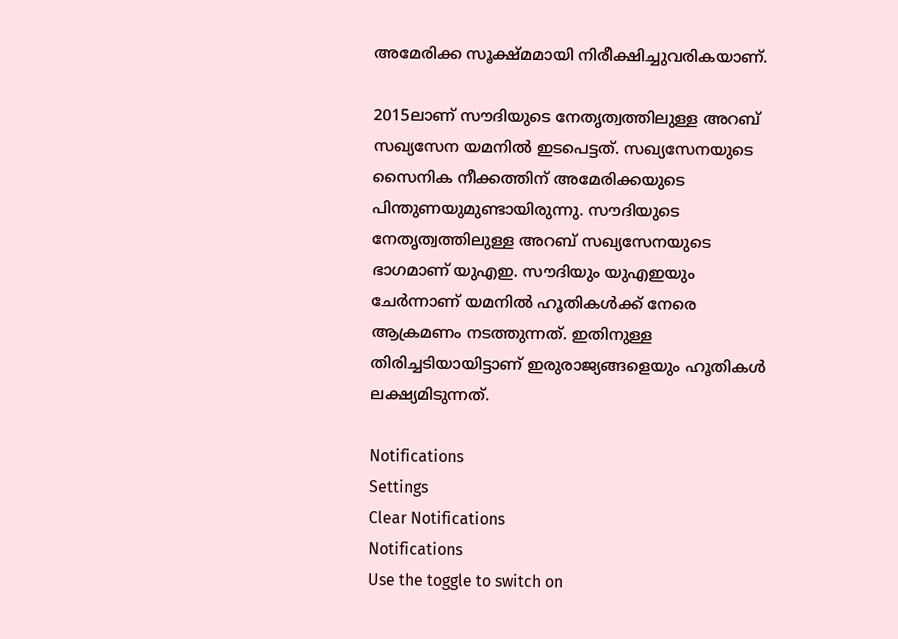അമേരിക്ക സൂക്ഷ്മമായി നിരീക്ഷിച്ചുവരികയാണ്.

2015ലാണ് സൗദിയുടെ നേതൃത്വത്തിലുള്ള അറബ് സഖ്യസേന യമനില്‍ ഇടപെട്ടത്. സഖ്യസേനയുടെ സൈനിക നീക്കത്തിന് അമേരിക്കയുടെ പിന്തുണയുമുണ്ടായിരുന്നു. സൗദിയുടെ നേതൃത്വത്തിലുള്ള അറബ് സഖ്യസേനയുടെ ഭാഗമാണ് യുഎഇ. സൗദിയും യുഎഇയും ചേര്‍ന്നാണ് യമനില്‍ ഹൂതികള്‍ക്ക് നേരെ ആക്രമണം നടത്തുന്നത്. ഇതിനുള്ള തിരിച്ചടിയായിട്ടാണ് ഇരുരാജ്യങ്ങളെയും ഹൂതികള്‍ ലക്ഷ്യമിടുന്നത്.

Notifications
Settings
Clear Notifications
Notifications
Use the toggle to switch on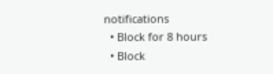notifications
  • Block for 8 hours
  • Block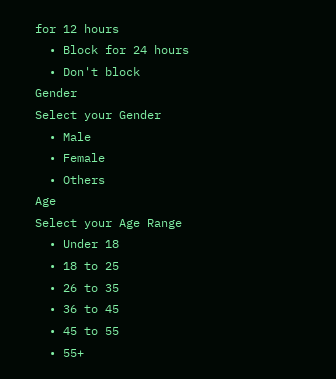for 12 hours
  • Block for 24 hours
  • Don't block
Gender
Select your Gender
  • Male
  • Female
  • Others
Age
Select your Age Range
  • Under 18
  • 18 to 25
  • 26 to 35
  • 36 to 45
  • 45 to 55
  • 55+